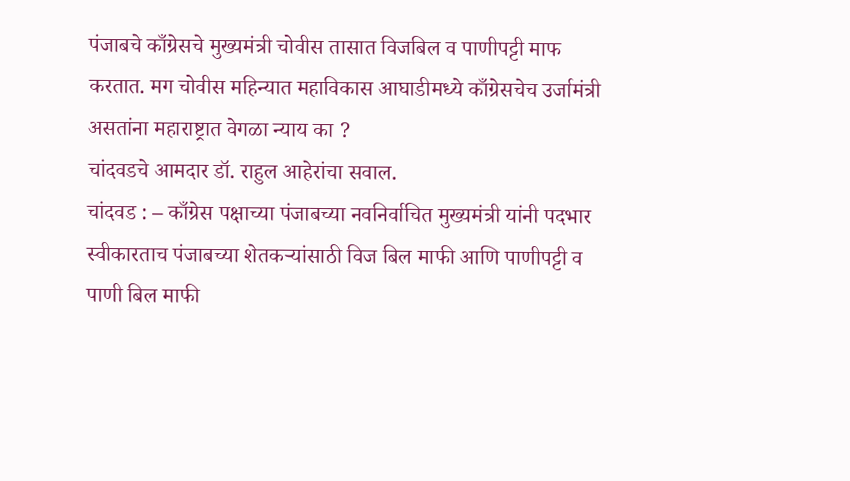पंजाबचे काँग्रेसचे मुख्यमंत्री चोवीस तासात विजबिल व पाणीपट्टी माफ करतात. मग चोवीस महिन्यात महाविकास आघाडीमध्ये काँग्रेसचेच उर्जामंत्री असतांना महाराष्ट्रात वेगळा न्याय का ?
चांदवडचे आमदार डॉ. राहुल आहेरांचा सवाल.
चांदवड : – काँग्रेस पक्षाच्या पंजाबच्या नवनिर्वाचित मुख्यमंत्री यांनी पदभार स्वीकारताच पंजाबच्या शेतकऱ्यांसाठी विज बिल माफी आणि पाणीपट्टी व पाणी बिल माफी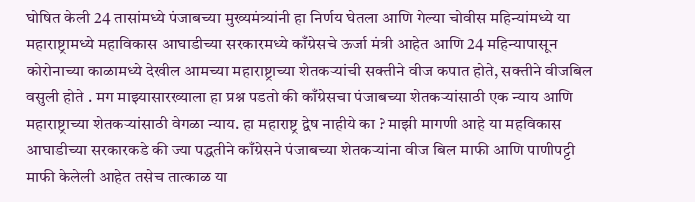घोषित केली 24 तासांमध्ये पंजाबच्या मुख्यमंत्र्यांनी हा निर्णय घेतला आणि गेल्या चोवीस महिन्यांमध्ये या महाराष्ट्रामध्ये महाविकास आघाडीच्या सरकारमध्ये काँग्रेसचे ऊर्जा मंत्री आहेत आणि 24 महिन्यापासून कोरोनाच्या काळामध्ये देखील आमच्या महाराष्ट्राच्या शेतकऱ्यांची सक्तीने वीज कपात होते, सक्तीने वीजबिल वसुली होते . मग माझ्यासारख्याला हा प्रश्न पडतो की काँग्रेसचा पंजाबच्या शेतकऱ्यांसाठी एक न्याय आणि महाराष्ट्राच्या शेतकऱ्यांसाठी वेगळा न्याय. हा महाराष्ट्र द्वेष नाहीये का ? माझी मागणी आहे या महविकास आघाडीच्या सरकारकडे की ज्या पद्धतीने काँग्रेसने पंजाबच्या शेतकऱ्यांना वीज बिल माफी आणि पाणीपट्टी माफी केलेली आहेत तसेच तात्काळ या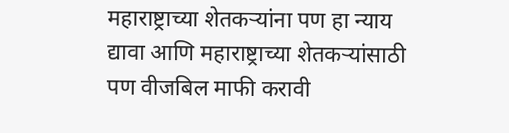महाराष्ट्राच्या शेतकऱ्यांना पण हा न्याय द्यावा आणि महाराष्ट्राच्या शेतकऱ्यांसाठी पण वीजबिल माफी करावी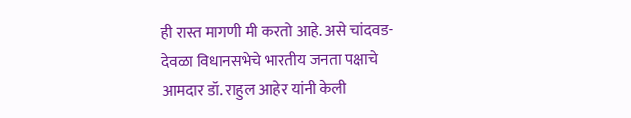ही रास्त मागणी मी करतो आहे. असे चांदवड-देवळा विधानसभेचे भारतीय जनता पक्षाचे आमदार डॉ. राहुल आहेर यांनी केली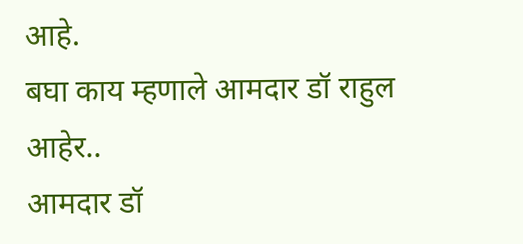आहे.
बघा काय म्हणाले आमदार डॉ राहुल आहेर..
आमदार डॉ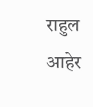राहुल आहेर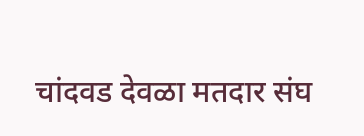चांदवड देवळा मतदार संघ